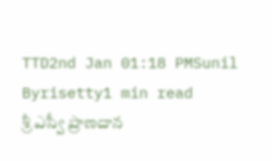TTD2nd Jan 01:18 PMSunil Byrisetty1 min read
శ్రీ ఎస్వీ ప్రాణదాన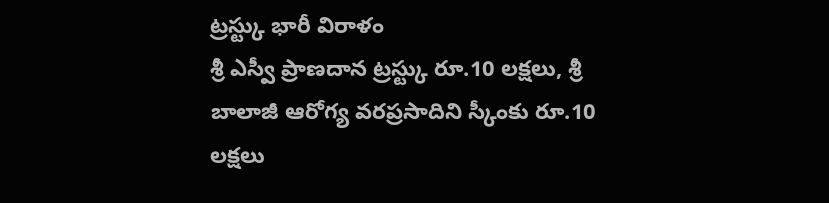ట్రస్ట్కు భారీ విరాళం
శ్రీ ఎస్వీ ప్రాణదాన ట్రస్ట్కు రూ.10 లక్షలు, శ్రీ బాలాజీ ఆరోగ్య వరప్రసాదిని స్కీంకు రూ.10 లక్షలు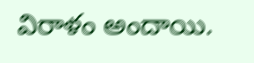విరాళం అందాయి.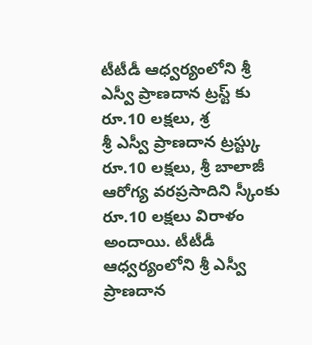టీటీడీ ఆధ్వర్యంలోని శ్రీ ఎస్వీ ప్రాణదాన ట్రస్ట్ కు రూ.10 లక్షలు, శ్ర
శ్రీ ఎస్వీ ప్రాణదాన ట్రస్ట్కు రూ.10 లక్షలు, శ్రీ బాలాజీ ఆరోగ్య వరప్రసాదిని స్కీంకు రూ.10 లక్షలు విరాళం అందాయి. టీటీడీ ఆధ్వర్యంలోని శ్రీ ఎస్వీ ప్రాణదాన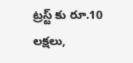ట్రస్ట్ కు రూ.10 లక్షలు,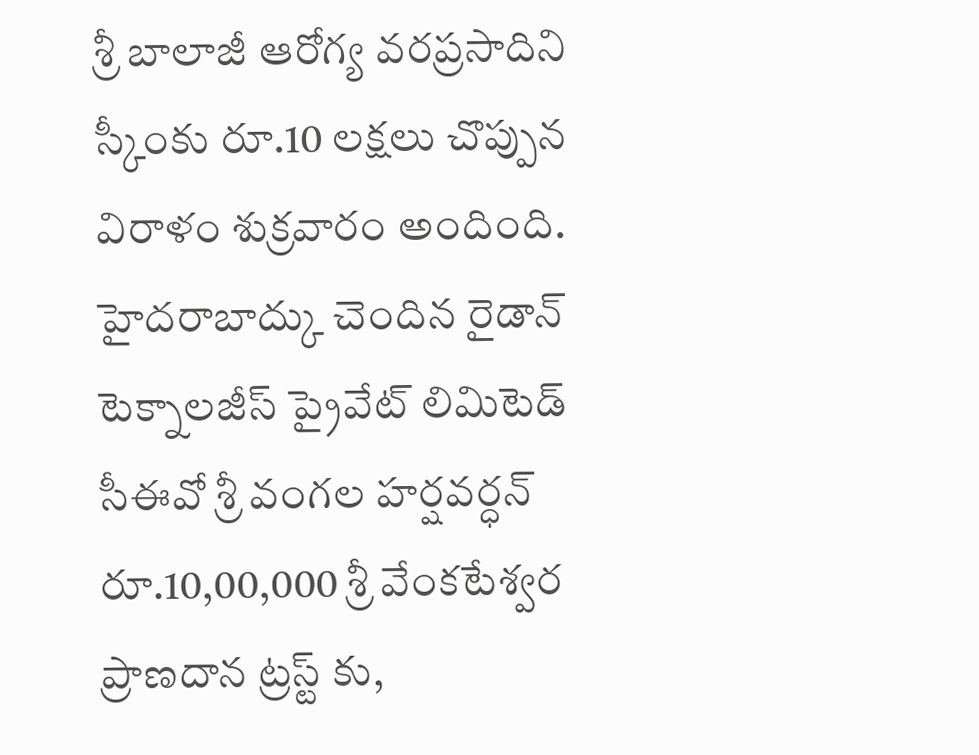శ్రీ బాలాజీ ఆరోగ్య వరప్రసాదిని స్కీంకు రూ.10 లక్షలు చొప్పున విరాళం శుక్రవారం అందింది. హైదరాబాద్కు చెందిన రైడాన్ టెక్నాలజీస్ ప్రైవేట్ లిమిటెడ్ సీఈవో శ్రీ వంగల హర్షవర్ధన్ రూ.10,00,000 శ్రీ వేంకటేశ్వర ప్రాణదాన ట్రస్ట్ కు,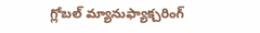గ్లోబల్ మ్యానుఫ్యాక్చరింగ్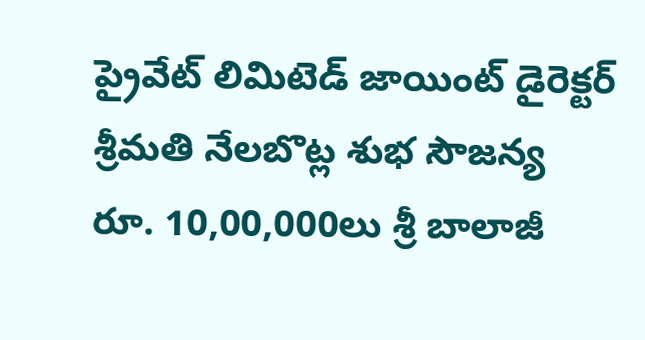ప్రైవేట్ లిమిటెడ్ జాయింట్ డైరెక్టర్ శ్రీమతి నేలబొట్ల శుభ సౌజన్య రూ. 10,00,000లు శ్రీ బాలాజీ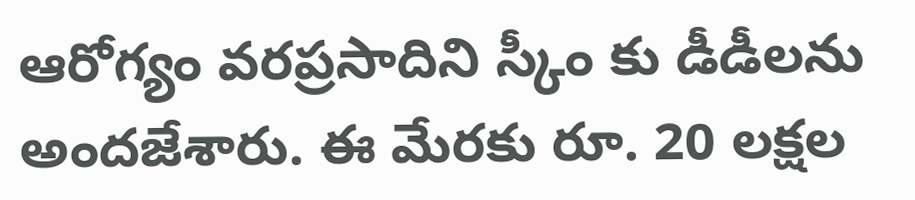ఆరోగ్యం వరప్రసాదిని స్కీం కు డీడీలను అందజేశారు. ఈ మేరకు రూ. 20 లక్షల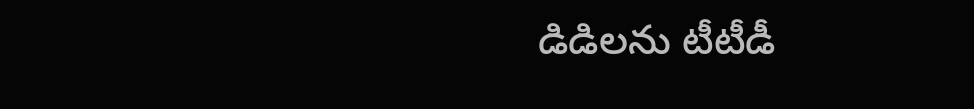డిడిలను టీటీడీ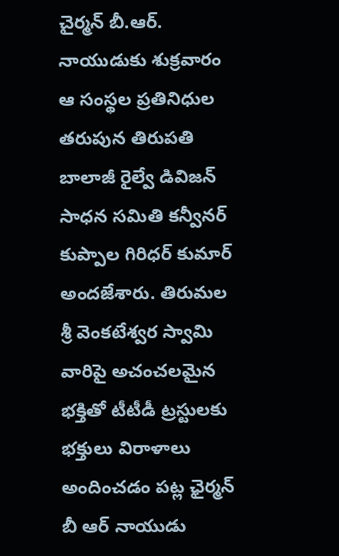చైర్మన్ బీ.ఆర్. నాయుడుకు శుక్రవారం ఆ సంస్థల ప్రతినిధుల తరుపున తిరుపతి బాలాజీ రైల్వే డివిజన్ సాధన సమితి కన్వీనర్ కుప్పాల గిరిధర్ కుమార్ అందజేశారు. తిరుమల శ్రీ వెంకటేశ్వర స్వామి వారిపై అచంచలమైన భక్తితో టీటీడీ ట్రస్టులకు భక్తులు విరాళాలు అందించడం పట్ల ఛైర్మన్ బీ ఆర్ నాయుడు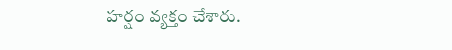హర్షం వ్యక్తం చేశారు.